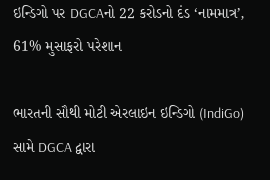ઇન્ડિગો પર DGCAનો 22 કરોડનો દંડ ‘નામમાત્ર’, 61% મુસાફરો પરેશાન

ભારતની સૌથી મોટી એરલાઇન ઇન્ડિગો (IndiGo) સામે DGCA દ્વારા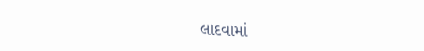લાદવામાં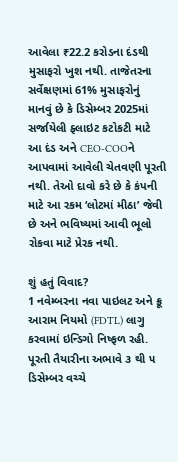આવેલા ₹22.2 કરોડના દંડથી મુસાફરો ખુશ નથી. તાજેતરના સર્વેક્ષણમાં 61% મુસાફરોનું માનવું છે કે ડિસેમ્બર 2025માં સર્જાયેલી ફ્લાઇટ કટોકટી માટે આ દંડ અને CEO-COOને આપવામાં આવેલી ચેતવણી પૂરતી નથી. તેઓ દાવો કરે છે કે કંપની માટે આ રકમ ‘લોટમાં મીઠા’ જેવી છે અને ભવિષ્યમાં આવી ભૂલો રોકવા માટે પ્રેરક નથી.

શું હતું વિવાદ?
1 નવેમ્બરના નવા પાઇલટ અને ક્રૂ આરામ નિયમો (FDTL) લાગુ કરવામાં ઇન્ડિગો નિષ્ફળ રહી. પૂરતી તૈયારીના અભાવે ૩ થી ૫ ડિસેમ્બર વચ્ચે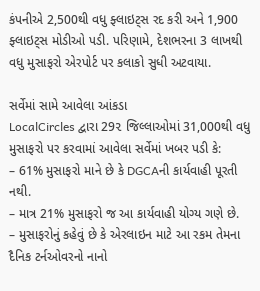કંપનીએ 2,500થી વધુ ફ્લાઇટ્સ રદ કરી અને 1,900 ફ્લાઇટ્સ મોડીઓ પડી. પરિણામે, દેશભરના 3 લાખથી વધુ મુસાફરો એરપોર્ટ પર કલાકો સુધી અટવાયા.

સર્વેમાં સામે આવેલા આંકડા
LocalCircles દ્વારા 29૨ જિલ્લાઓમાં 31,000થી વધુ મુસાફરો પર કરવામાં આવેલા સર્વેમાં ખબર પડી કે:
– 61% મુસાફરો માને છે કે DGCAની કાર્યવાહી પૂરતી નથી.
– માત્ર 21% મુસાફરો જ આ કાર્યવાહી યોગ્ય ગણે છે.
– મુસાફરોનું કહેવું છે કે એરલાઇન માટે આ રકમ તેમના દૈનિક ટર્નઓવરનો નાનો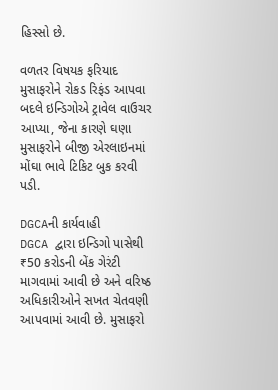હિસ્સો છે.

વળતર વિષયક ફરિયાદ
મુસાફરોને રોકડ રિફંડ આપવા બદલે ઇન્ડિગોએ ટ્રાવેલ વાઉચર આપ્યા, જેના કારણે ઘણા મુસાફરોને બીજી એરલાઇનમાં મોંઘા ભાવે ટિકિટ બુક કરવી પડી.

DGCAની કાર્યવાહી
DGCA દ્વારા ઇન્ડિગો પાસેથી ₹50 કરોડની બેંક ગેરંટી માગવામાં આવી છે અને વરિષ્ઠ અધિકારીઓને સખત ચેતવણી આપવામાં આવી છે. મુસાફરો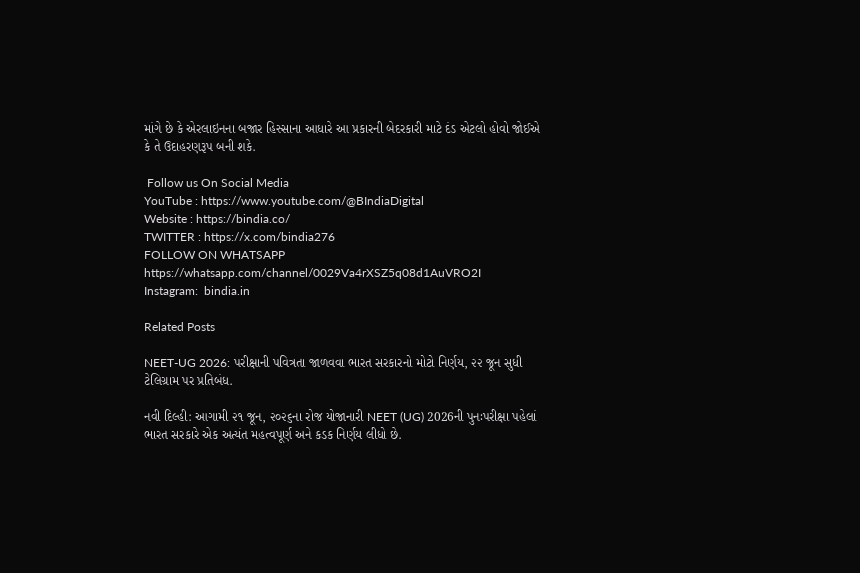માંગે છે કે એરલાઇનના બજાર હિસ્સાના આધારે આ પ્રકારની બેદરકારી માટે દંડ એટલો હોવો જોઈએ કે તે ઉદાહરણરૂપ બની શકે.

 Follow us On Social Media
YouTube : https://www.youtube.com/@BIndiaDigital
Website : https://bindia.co/
TWITTER : https://x.com/bindia276
FOLLOW ON WHATSAPP  https://whatsapp.com/channel/0029Va4rXSZ5q08d1AuVRO2I
Instagram:  bindia.in

Related Posts

NEET-UG 2026: પરીક્ષાની પવિત્રતા જાળવવા ભારત સરકારનો મોટો નિર્ણય, ૨૨ જૂન સુધી ટેલિગ્રામ પર પ્રતિબંધ.

નવી દિલ્હી: આગામી ૨૧ જૂન, ૨૦૨૬ના રોજ યોજાનારી NEET (UG) 2026ની પુનઃપરીક્ષા પહેલાં ભારત સરકારે એક અત્યંત મહત્વપૂર્ણ અને કડક નિર્ણય લીધો છે.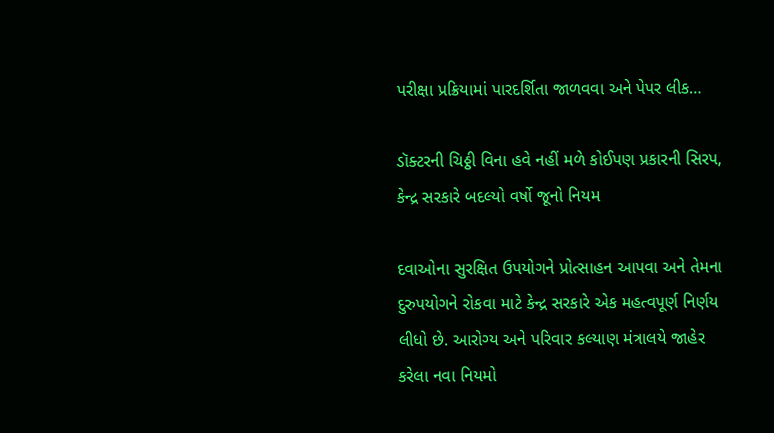પરીક્ષા પ્રક્રિયામાં પારદર્શિતા જાળવવા અને પેપર લીક…

ડૉક્ટરની ચિઠ્ઠી વિના હવે નહીં મળે કોઈપણ પ્રકારની સિરપ, કેન્દ્ર સરકારે બદલ્યો વર્ષો જૂનો નિયમ

દવાઓના સુરક્ષિત ઉપયોગને પ્રોત્સાહન આપવા અને તેમના દુરુપયોગને રોકવા માટે કેન્દ્ર સરકારે એક મહત્વપૂર્ણ નિર્ણય લીધો છે. આરોગ્ય અને પરિવાર કલ્યાણ મંત્રાલયે જાહેર કરેલા નવા નિયમો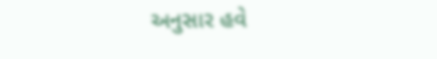અનુસાર હવે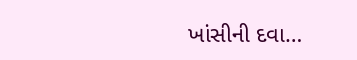ખાંસીની દવા…